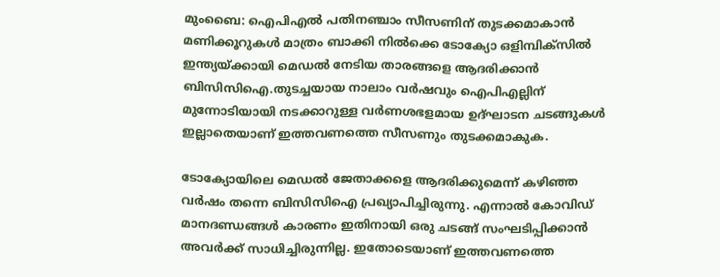മുംബൈ: ഐപിഎൽ പതിനഞ്ചാം സീസണിന് തുടക്കമാകാൻ മണിക്കൂറുകൾ മാത്രം ബാക്കി നിൽക്കെ ടോക്യോ ഒളിമ്പിക്സിൽ ഇന്ത്യയ്ക്കായി മെഡൽ നേടിയ താരങ്ങളെ ആദരിക്കാൻ ബിസിസിഐ.തുടച്ചയായ നാലാം വർഷവും ഐപിഎല്ലിന് മുന്നോടിയായി നടക്കാറുള്ള വർണശഭളമായ ഉദ്ഘാടന ചടങ്ങുകൾ ഇല്ലാതെയാണ് ഇത്തവണത്തെ സീസണും തുടക്കമാകുക.

ടോക്യോയിലെ മെഡൽ ജേതാക്കളെ ആദരിക്കുമെന്ന് കഴിഞ്ഞ വർഷം തന്നെ ബിസിസിഐ പ്രഖ്യാപിച്ചിരുന്നു. എന്നാൽ കോവിഡ് മാനദണ്ഡങ്ങൾ കാരണം ഇതിനായി ഒരു ചടങ്ങ് സംഘടിപ്പിക്കാൻ അവർക്ക് സാധിച്ചിരുന്നില്ല. ഇതോടെയാണ് ഇത്തവണത്തെ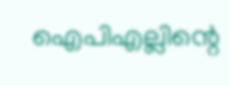ഐപിഎല്ലിന്റെ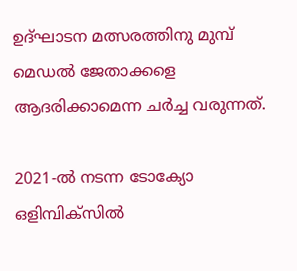ഉദ്ഘാടന മത്സരത്തിനു മുമ്പ് മെഡൽ ജേതാക്കളെ ആദരിക്കാമെന്ന ചർച്ച വരുന്നത്.

2021-ൽ നടന്ന ടോക്യോ ഒളിമ്പിക്സിൽ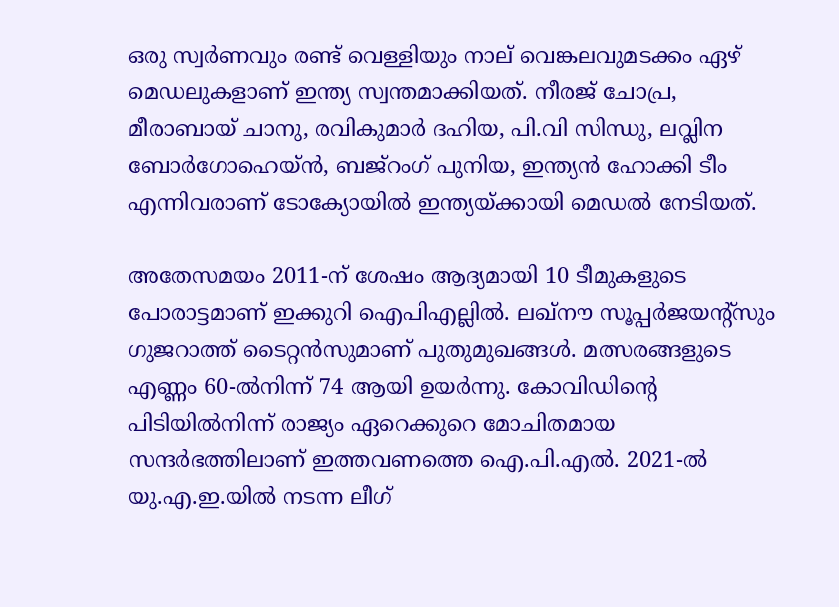ഒരു സ്വർണവും രണ്ട് വെള്ളിയും നാല് വെങ്കലവുമടക്കം ഏഴ് മെഡലുകളാണ് ഇന്ത്യ സ്വന്തമാക്കിയത്. നീരജ് ചോപ്ര, മീരാബായ് ചാനു, രവികുമാർ ദഹിയ, പി.വി സിന്ധു, ലവ്ലിന ബോർഗോഹെയ്ൻ, ബജ്റംഗ് പുനിയ, ഇന്ത്യൻ ഹോക്കി ടീം എന്നിവരാണ് ടോക്യോയിൽ ഇന്ത്യയ്ക്കായി മെഡൽ നേടിയത്.

അതേസമയം 2011-ന് ശേഷം ആദ്യമായി 10 ടീമുകളുടെ പോരാട്ടമാണ് ഇക്കുറി ഐപിഎല്ലിൽ. ലഖ്‌നൗ സൂപ്പർജയന്റ്‌സും ഗുജറാത്ത് ടൈറ്റൻസുമാണ് പുതുമുഖങ്ങൾ. മത്സരങ്ങളുടെ എണ്ണം 60-ൽനിന്ന് 74 ആയി ഉയർന്നു. കോവിഡിന്റെ പിടിയിൽനിന്ന് രാജ്യം ഏറെക്കുറെ മോചിതമായ സന്ദർഭത്തിലാണ് ഇത്തവണത്തെ ഐ.പി.എൽ. 2021-ൽ യു.എ.ഇ.യിൽ നടന്ന ലീഗ്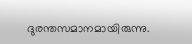ദുരന്തസമാനമായിരുന്നു.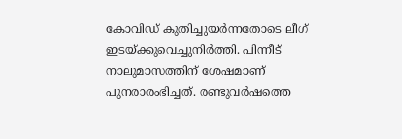കോവിഡ് കുതിച്ചുയർന്നതോടെ ലീഗ് ഇടയ്ക്കുവെച്ചുനിർത്തി. പിന്നീട് നാലുമാസത്തിന് ശേഷമാണ് പുനരാരംഭിച്ചത്. രണ്ടുവർഷത്തെ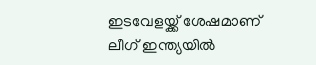ഇടവേളയ്ക്ക് ശേഷമാണ് ലീഗ് ഇന്ത്യയിൽ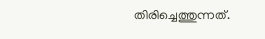തിരിച്ചെത്തുന്നത്.